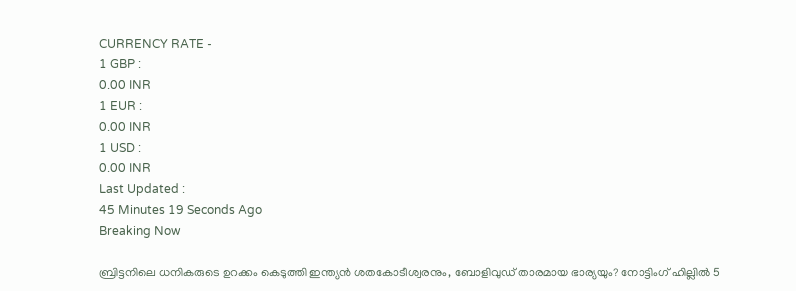CURRENCY RATE -
1 GBP :
0.00 INR
1 EUR :
0.00 INR
1 USD :
0.00 INR
Last Updated :
45 Minutes 19 Seconds Ago
Breaking Now

ബ്രിട്ടനിലെ ധനികരുടെ ഉറക്കം കെടുത്തി ഇന്ത്യന്‍ ശതകോടീശ്വരനും, ബോളിവുഡ് താരമായ ഭാര്യയും? നോട്ടിംഗ് ഹില്ലില്‍ 5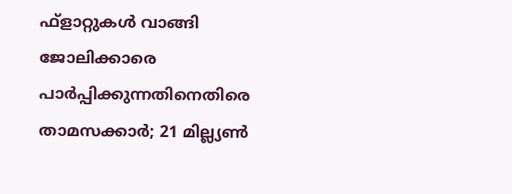ഫ്‌ളാറ്റുകള്‍ വാങ്ങി ജോലിക്കാരെ പാര്‍പ്പിക്കുന്നതിനെതിരെ താമസക്കാര്‍; 21 മില്ല്യണ്‍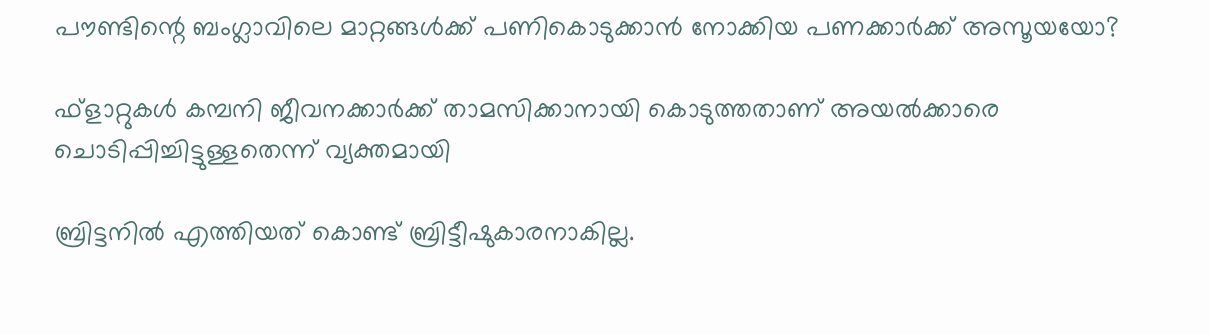പൗണ്ടിന്റെ ബംഗ്ലാവിലെ മാറ്റങ്ങള്‍ക്ക് പണികൊടുക്കാന്‍ നോക്കിയ പണക്കാര്‍ക്ക് അസൂയയോ?

ഫ്‌ളാറ്റുകള്‍ കമ്പനി ജീവനക്കാര്‍ക്ക് താമസിക്കാനായി കൊടുത്തതാണ് അയല്‍ക്കാരെ ചൊടിപ്പിച്ചിട്ടുള്ളതെന്ന് വ്യക്തമായി

ബ്രിട്ടനില്‍ എത്തിയത് കൊണ്ട് ബ്രിട്ടീഷുകാരനാകില്ല.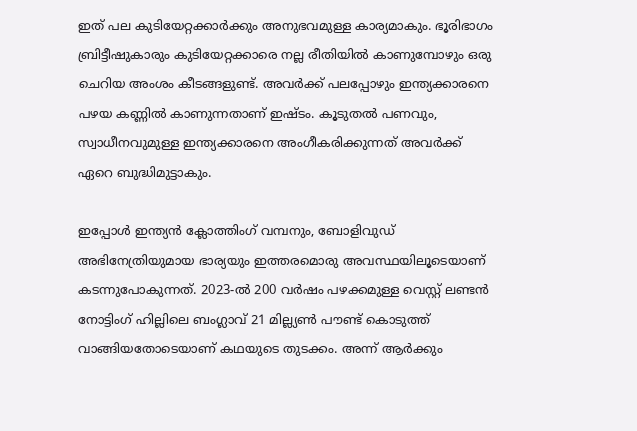ഇത് പല കുടിയേറ്റക്കാര്‍ക്കും അനുഭവമുള്ള കാര്യമാകും. ഭൂരിഭാഗം ബ്രിട്ടീഷുകാരും കുടിയേറ്റക്കാരെ നല്ല രീതിയില്‍ കാണുമ്പോഴും ഒരു ചെറിയ അംശം കീടങ്ങളുണ്ട്. അവര്‍ക്ക് പലപ്പോഴും ഇന്ത്യക്കാരനെ പഴയ കണ്ണില്‍ കാണുന്നതാണ് ഇഷ്ടം. കൂടുതല്‍ പണവും, സ്വാധീനവുമുള്ള ഇന്ത്യക്കാരനെ അംഗീകരിക്കുന്നത് അവര്‍ക്ക് ഏറെ ബുദ്ധിമുട്ടാകും.

ഇപ്പോള്‍ ഇന്ത്യന്‍ ക്ലോത്തിംഗ് വമ്പനും, ബോളിവുഡ് അഭിനേത്രിയുമായ ഭാര്യയും ഇത്തരമൊരു അവസ്ഥയിലൂടെയാണ് കടന്നുപോകുന്നത്. 2023-ല്‍ 200 വര്‍ഷം പഴക്കമുള്ള വെസ്റ്റ് ലണ്ടന്‍ നോട്ടിംഗ് ഹില്ലിലെ ബംഗ്ലാവ് 21 മില്ല്യണ്‍ പൗണ്ട് കൊടുത്ത് വാങ്ങിയതോടെയാണ് കഥയുടെ തുടക്കം. അന്ന് ആര്‍ക്കും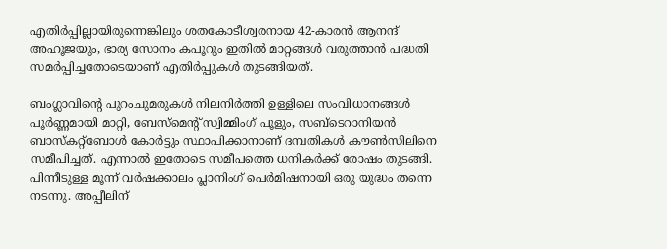എതിര്‍പ്പില്ലായിരുന്നെങ്കിലും ശതകോടീശ്വരനായ 42-കാരന്‍ ആനന്ദ് അഹൂജയും, ഭാര്യ സോനം കപൂറും ഇതില്‍ മാറ്റങ്ങള്‍ വരുത്താന്‍ പദ്ധതി സമര്‍പ്പിച്ചതോടെയാണ് എതിര്‍പ്പുകള്‍ തുടങ്ങിയത്.

ബംഗ്ലാവിന്റെ പുറംചുമരുകള്‍ നിലനിര്‍ത്തി ഉള്ളിലെ സംവിധാനങ്ങള്‍ പൂര്‍ണ്ണമായി മാറ്റി, ബേസ്‌മെന്റ് സ്വിമ്മിംഗ് പൂളും, സബ്‌ടെറാനിയന്‍ ബാസ്‌കറ്റ്‌ബോള്‍ കോര്‍ട്ടും സ്ഥാപിക്കാനാണ് ദമ്പതികള്‍ കൗണ്‍സിലിനെ സമീപിച്ചത്. എന്നാല്‍ ഇതോടെ സമീപത്തെ ധനികര്‍ക്ക് രോഷം തുടങ്ങി. പിന്നീടുള്ള മൂന്ന് വര്‍ഷക്കാലം പ്ലാനിംഗ് പെര്‍മിഷനായി ഒരു യുദ്ധം തന്നെ നടന്നു. അപ്പീലിന്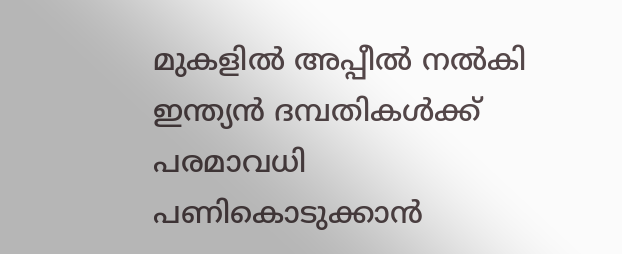മുകളില്‍ അപ്പീല്‍ നല്‍കി ഇന്ത്യന്‍ ദമ്പതികള്‍ക്ക് പരമാവധി പണികൊടുക്കാന്‍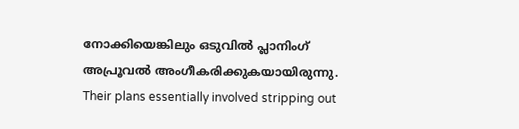നോക്കിയെങ്കിലും ഒടുവില്‍ പ്ലാനിംഗ് അപ്രൂവല്‍ അംഗീകരിക്കുകയായിരുന്നു. Their plans essentially involved stripping out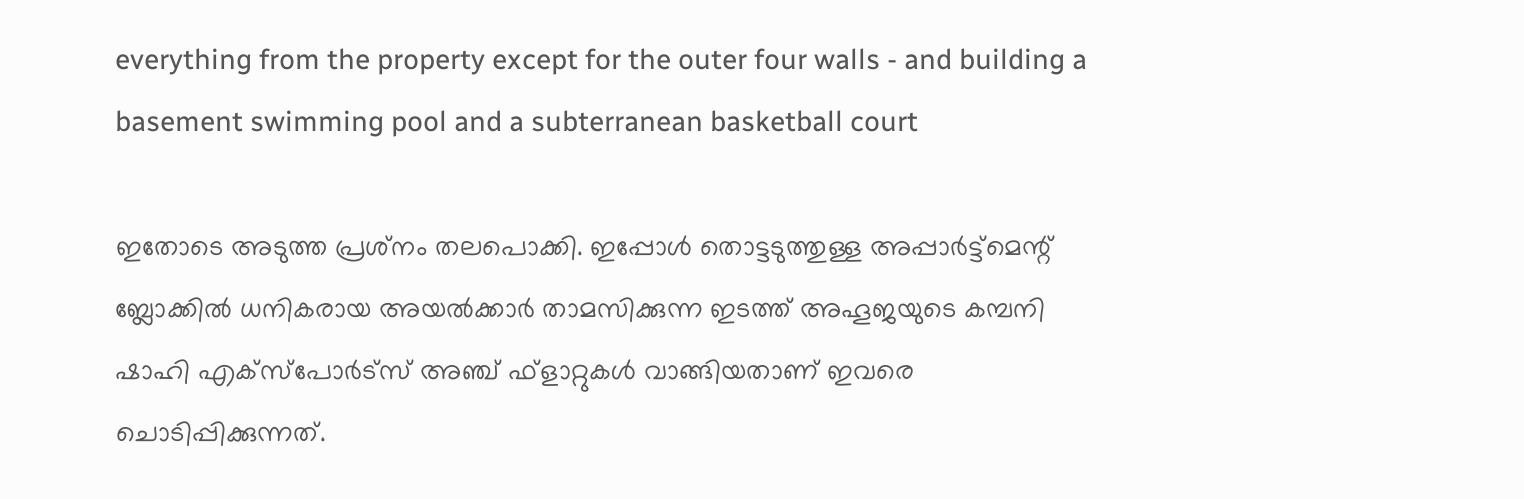everything from the property except for the outer four walls - and building a basement swimming pool and a subterranean basketball court

ഇതോടെ അടുത്ത പ്രശ്‌നം തലപൊക്കി. ഇപ്പോള്‍ തൊട്ടടുത്തുള്ള അപ്പാര്‍ട്ട്‌മെന്റ് ബ്ലോക്കില്‍ ധനികരായ അയല്‍ക്കാര്‍ താമസിക്കുന്ന ഇടത്ത് അഹൂജയുടെ കമ്പനി ഷാഹി എക്‌സ്‌പോര്‍ട്‌സ് അഞ്ച് ഫ്‌ളാറ്റുകള്‍ വാങ്ങിയതാണ് ഇവരെ ചൊടിപ്പിക്കുന്നത്.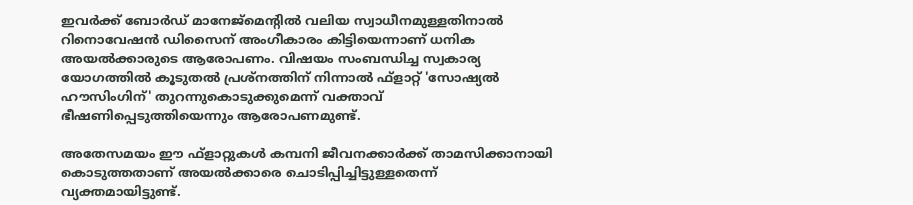ഇവര്‍ക്ക് ബോര്‍ഡ് മാനേജ്‌മെന്റില്‍ വലിയ സ്വാധീനമുള്ളതിനാല്‍ റിനൊവേഷന്‍ ഡിസൈന് അംഗീകാരം കിട്ടിയെന്നാണ് ധനിക അയല്‍ക്കാരുടെ ആരോപണം. വിഷയം സംബന്ധിച്ച സ്വകാര്യ യോഗത്തില്‍ കൂടുതല്‍ പ്രശ്‌നത്തിന് നിന്നാല്‍ ഫ്‌ളാറ്റ് 'സോഷ്യല്‍ ഹൗസിംഗിന്' തുറന്നുകൊടുക്കുമെന്ന് വക്താവ് ഭീഷണിപ്പെടുത്തിയെന്നും ആരോപണമുണ്ട്.

അതേസമയം ഈ ഫ്‌ളാറ്റുകള്‍ കമ്പനി ജീവനക്കാര്‍ക്ക് താമസിക്കാനായി കൊടുത്തതാണ് അയല്‍ക്കാരെ ചൊടിപ്പിച്ചിട്ടുള്ളതെന്ന് വ്യക്തമായിട്ടുണ്ട്.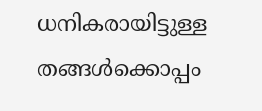ധനികരായിട്ടുള്ള തങ്ങള്‍ക്കൊപ്പം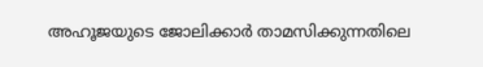അഹൂജയുടെ ജോലിക്കാര്‍ താമസിക്കുന്നതിലെ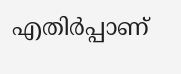എതിര്‍പ്പാണ്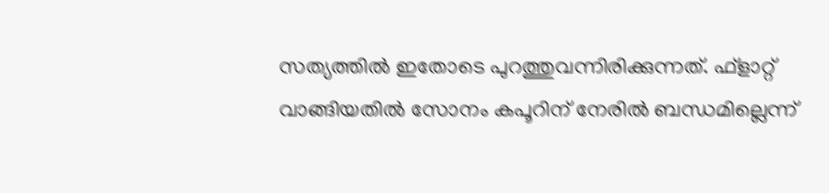സത്യത്തില്‍ ഇതോടെ പുറത്തുവന്നിരിക്കുന്നത്. ഫ്‌ളാറ്റ് വാങ്ങിയതില്‍ സോനം കപൂറിന് നേരില്‍ ബന്ധമില്ലെന്ന്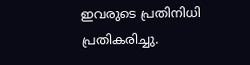ഇവരുടെ പ്രതിനിധി പ്രതികരിച്ചു.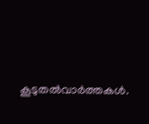കൂടുതല്‍വാര്‍ത്തകള്‍.